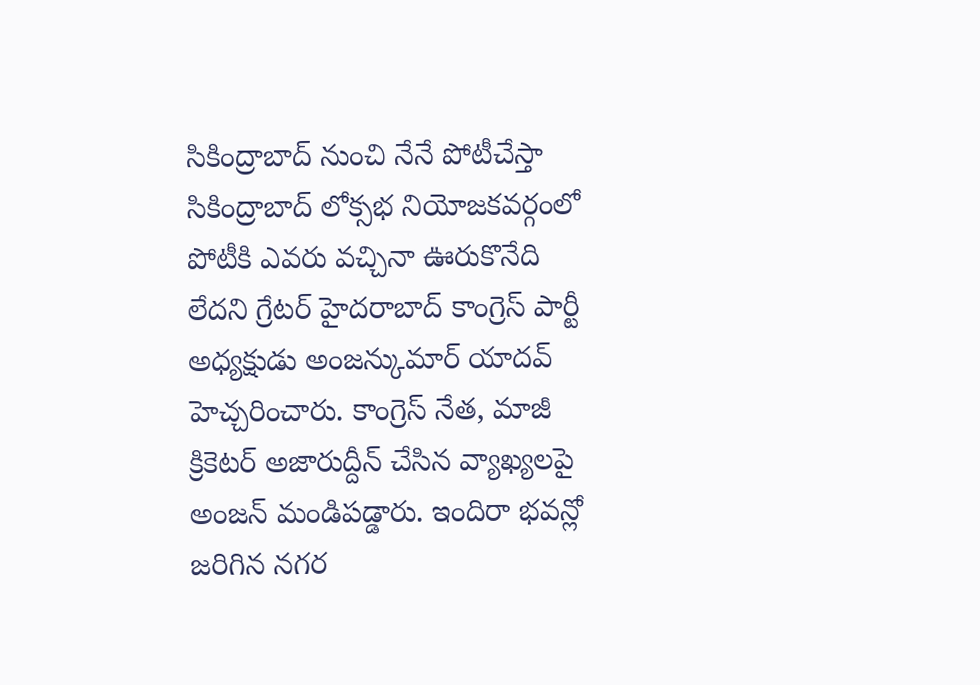సికింద్రాబాద్ నుంచి నేనే పోటీచేస్తా
సికింద్రాబాద్ లోక్సభ నియోజకవర్గంలో పోటీకి ఎవరు వచ్చినా ఊరుకొనేది లేదని గ్రేటర్ హైదరాబాద్ కాంగ్రెస్ పార్టీ అధ్యక్షుడు అంజన్కుమార్ యాదవ్ హెచ్చరించారు. కాంగ్రెస్ నేత, మాజీ క్రికెటర్ అజారుద్దీన్ చేసిన వ్యాఖ్యలపై అంజన్ మండిపడ్డారు. ఇందిరా భవన్లో జరిగిన నగర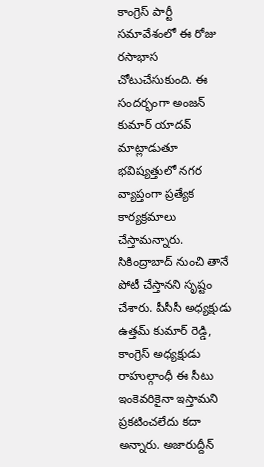కాంగ్రెస్ పార్టీ సమావేశంలో ఈ రోజు రసాభాస చోటుచేసుకుంది. ఈ సందర్భంగా అంజన్ కుమార్ యాదవ్ మాట్లాడుతూ భవిష్యత్తులో నగర వ్యాప్తంగా ప్రత్యేక కార్యక్రమాలు చేస్తామన్నారు. సికింద్రాబాద్ నుంచి తానే పోటీ చేస్తానని సృష్టం చేశారు. పీసీసీ అధ్యక్షుడు ఉత్తమ్ కుమార్ రెడ్డి, కాంగ్రెస్ అధ్యక్షుడు రాహుల్గాంధీ ఈ సీటు ఇంకెవరికైనా ఇస్తామని ప్రకటించలేదు కదా అన్నారు. అజారుద్దీన్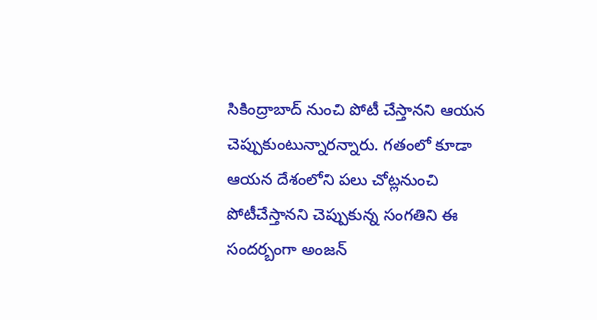సికింద్రాబాద్ నుంచి పోటీ చేస్తానని ఆయన చెప్పుకుంటున్నారన్నారు. గతంలో కూడా ఆయన దేశంలోని పలు చోట్లనుంచి పోటీచేస్తానని చెప్పుకున్న సంగతిని ఈ సందర్బంగా అంజన్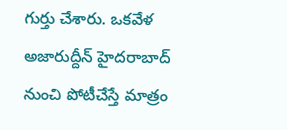గుర్తు చేశారు. ఒకవేళ అజారుద్దీన్ హైదరాబాద్ నుంచి పోటీచేస్తే మాత్రం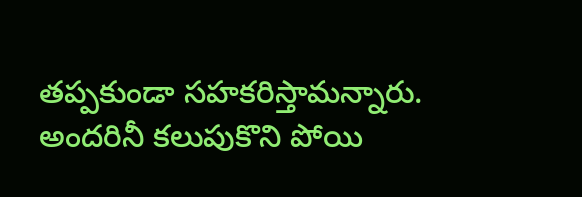తప్పకుండా సహకరిస్తామన్నారు. అందరినీ కలుపుకొని పోయి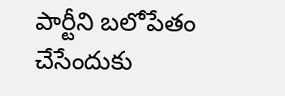పార్టీని బలోపేతం చేసేందుకు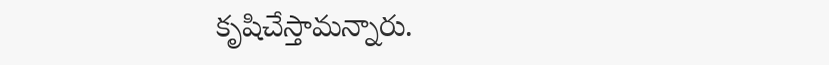కృషిచేస్తామన్నారు.